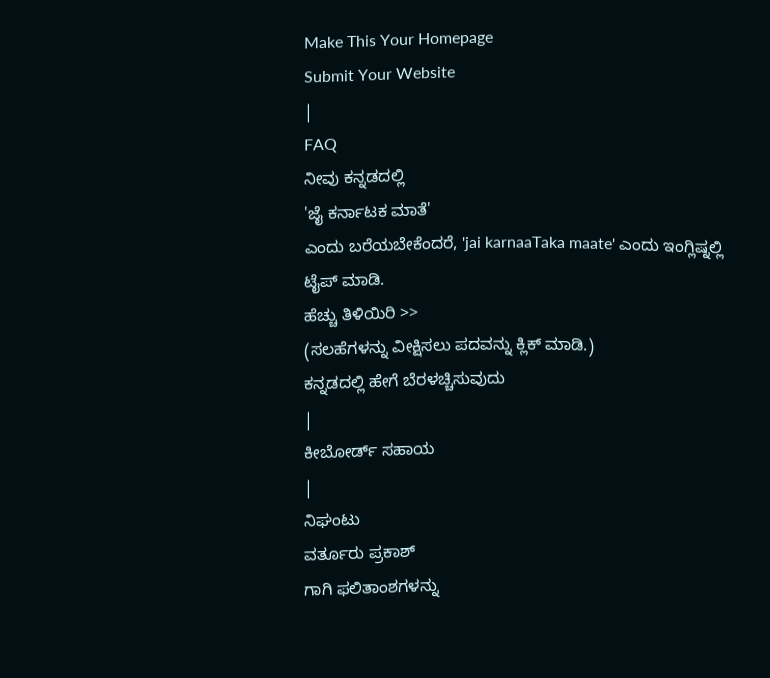Make This Your Homepage
Submit Your Website
|
FAQ
ನೀವು ಕನ್ನಡದಲ್ಲಿ
'ಜೈ ಕರ್ನಾಟಕ ಮಾತೆ'
ಎಂದು ಬರೆಯಬೇಕೆಂದರೆ, 'jai karnaaTaka maate' ಎಂದು ಇಂಗ್ಲಿಷ್ನಲ್ಲಿ ಟೈಪ್ ಮಾಡಿ.
ಹೆಚ್ಚು ತಿಳಿಯಿರಿ >>
(ಸಲಹೆಗಳನ್ನು ವೀಕ್ಷಿಸಲು ಪದವನ್ನು ಕ್ಲಿಕ್ ಮಾಡಿ.)
ಕನ್ನಡದಲ್ಲಿ ಹೇಗೆ ಬೆರಳಚ್ಚಿಸುವುದು
|
ಕೀಬೋರ್ಡ್ ಸಹಾಯ
|
ನಿಘಂಟು
ವರ್ತೂರು ಪ್ರಕಾಶ್
ಗಾಗಿ ಫಲಿತಾಂಶಗಳನ್ನು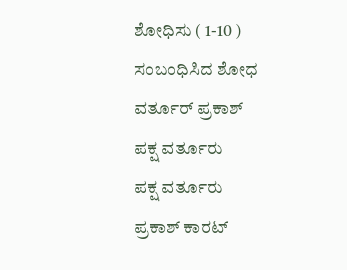ಶೋಧಿಸು ( 1-10 )
ಸಂಬಂಧಿಸಿದ ಶೋಧ
ವರ್ತೂರ್ ಪ್ರಕಾಶ್
ಪಕ್ಷ ವರ್ತೂರು
ಪಕ್ಷ ವರ್ತೂರು
ಪ್ರಕಾಶ್ ಕಾರಟ್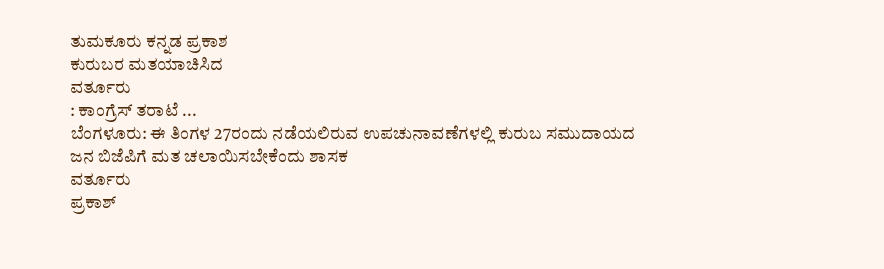ತುಮಕೂರು ಕನ್ನಡ ಪ್ರಕಾಶ
ಕುರುಬರ ಮತಯಾಚಿಸಿದ
ವರ್ತೂರು
: ಕಾಂಗ್ರೆಸ್ ತರಾಟೆ ...
ಬೆಂಗಳೂರು: ಈ ತಿಂಗಳ 27ರಂದು ನಡೆಯಲಿರುವ ಉಪಚುನಾವಣೆಗಳಲ್ಲಿ ಕುರುಬ ಸಮುದಾಯದ ಜನ ಬಿಜೆಪಿಗೆ ಮತ ಚಲಾಯಿಸಬೇಕೆಂದು ಶಾಸಕ
ವರ್ತೂರು
ಪ್ರಕಾಶ್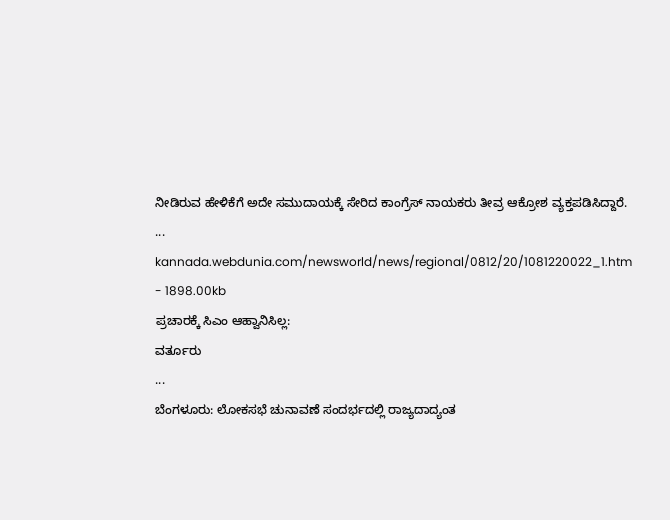ನೀಡಿರುವ ಹೇಳಿಕೆಗೆ ಅದೇ ಸಮುದಾಯಕ್ಕೆ ಸೇರಿದ ಕಾಂಗ್ರೆಸ್ ನಾಯಕರು ತೀವ್ರ ಆಕ್ರೋಶ ವ್ಯಕ್ತಪಡಿಸಿದ್ದಾರೆ.
...
kannada.webdunia.com/newsworld/news/regional/0812/20/1081220022_1.htm - 1898.00kb
ಪ್ರಚಾರಕ್ಕೆ ಸಿಎಂ ಆಹ್ವಾನಿಸಿಲ್ಲ:
ವರ್ತೂರು
...
ಬೆಂಗಳೂರು: ಲೋಕಸಭೆ ಚುನಾವಣೆ ಸಂದರ್ಭದಲ್ಲಿ ರಾಜ್ಯದಾದ್ಯಂತ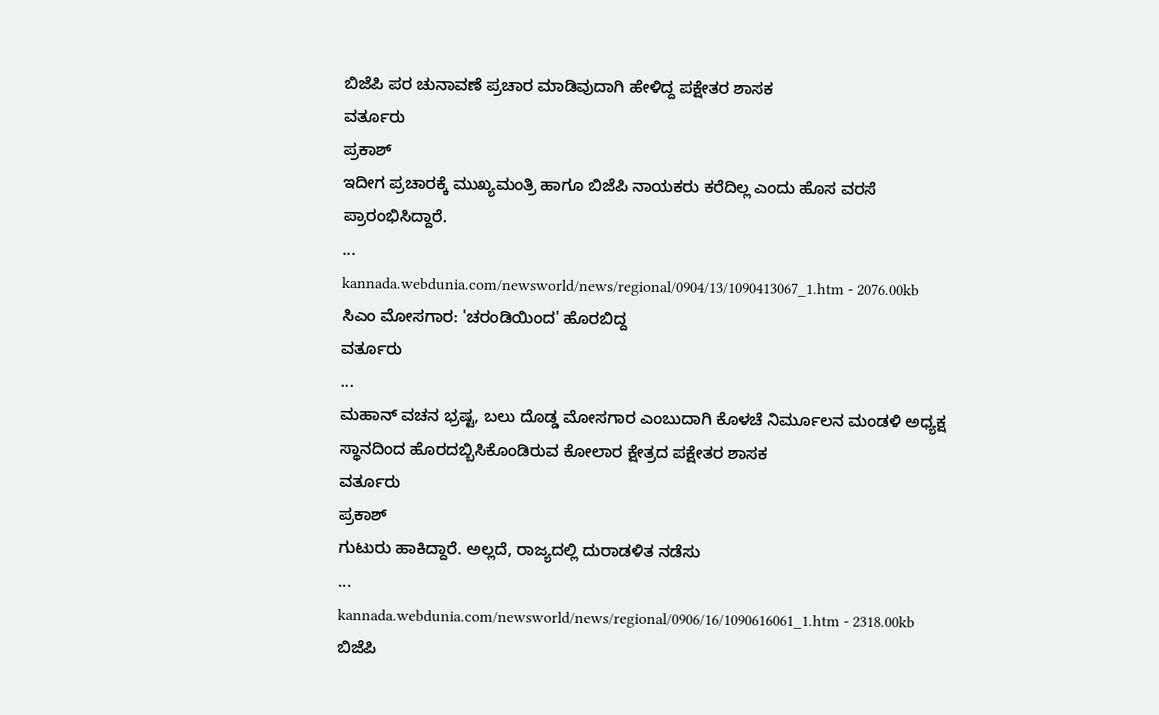ಬಿಜೆಪಿ ಪರ ಚುನಾವಣೆ ಪ್ರಚಾರ ಮಾಡಿವುದಾಗಿ ಹೇಳಿದ್ದ ಪಕ್ಷೇತರ ಶಾಸಕ
ವರ್ತೂರು
ಪ್ರಕಾಶ್
ಇದೀಗ ಪ್ರಚಾರಕ್ಕೆ ಮುಖ್ಯಮಂತ್ರಿ ಹಾಗೂ ಬಿಜೆಪಿ ನಾಯಕರು ಕರೆದಿಲ್ಲ ಎಂದು ಹೊಸ ವರಸೆ ಪ್ರಾರಂಭಿಸಿದ್ದಾರೆ.
...
kannada.webdunia.com/newsworld/news/regional/0904/13/1090413067_1.htm - 2076.00kb
ಸಿಎಂ ಮೋಸಗಾರ: 'ಚರಂಡಿಯಿಂದ' ಹೊರಬಿದ್ದ
ವರ್ತೂರು
...
ಮಹಾನ್ ವಚನ ಭ್ರಷ್ಟ, ಬಲು ದೊಡ್ಡ ಮೋಸಗಾರ ಎಂಬುದಾಗಿ ಕೊಳಚೆ ನಿರ್ಮೂಲನ ಮಂಡಳಿ ಅಧ್ಯಕ್ಷ ಸ್ಥಾನದಿಂದ ಹೊರದಬ್ಬಿಸಿಕೊಂಡಿರುವ ಕೋಲಾರ ಕ್ಷೇತ್ರದ ಪಕ್ಷೇತರ ಶಾಸಕ
ವರ್ತೂರು
ಪ್ರಕಾಶ್
ಗುಟುರು ಹಾಕಿದ್ದಾರೆ. ಅಲ್ಲದೆ, ರಾಜ್ಯದಲ್ಲಿ ದುರಾಡಳಿತ ನಡೆಸು
...
kannada.webdunia.com/newsworld/news/regional/0906/16/1090616061_1.htm - 2318.00kb
ಬಿಜೆಪಿ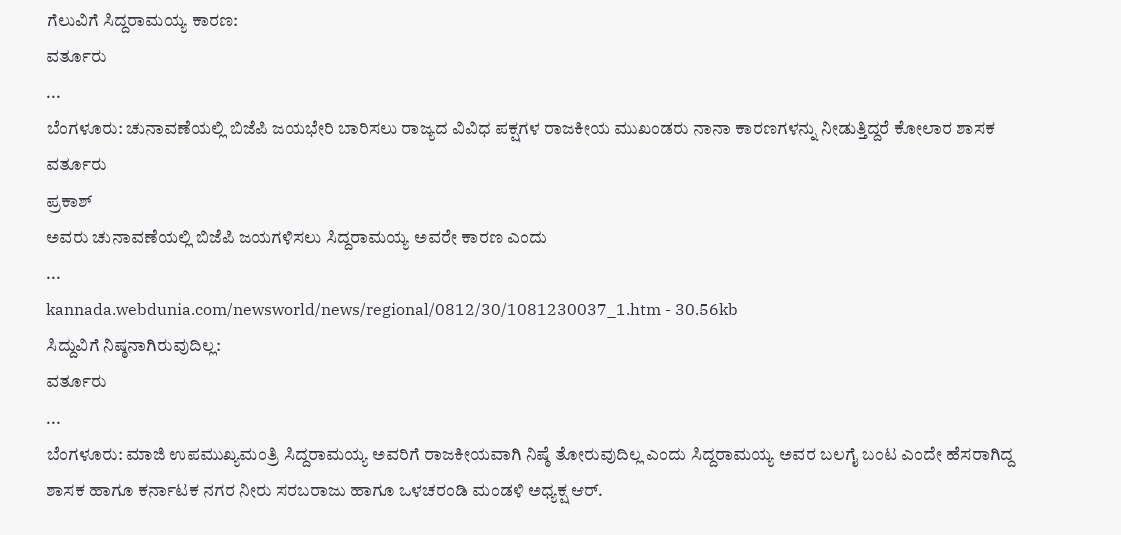ಗೆಲುವಿಗೆ ಸಿದ್ದರಾಮಯ್ಯ ಕಾರಣ:
ವರ್ತೂರು
...
ಬೆಂಗಳೂರು: ಚುನಾವಣೆಯಲ್ಲಿ ಬಿಜೆಪಿ ಜಯಭೇರಿ ಬಾರಿಸಲು ರಾಜ್ಯದ ವಿವಿಧ ಪಕ್ಷಗಳ ರಾಜಕೀಯ ಮುಖಂಡರು ನಾನಾ ಕಾರಣಗಳನ್ನು ನೀಡುತ್ತಿದ್ದರೆ ಕೋಲಾರ ಶಾಸಕ
ವರ್ತೂರು
ಪ್ರಕಾಶ್
ಅವರು ಚುನಾವಣೆಯಲ್ಲಿ ಬಿಜೆಪಿ ಜಯಗಳಿಸಲು ಸಿದ್ದರಾಮಯ್ಯ ಅವರೇ ಕಾರಣ ಎಂದು
...
kannada.webdunia.com/newsworld/news/regional/0812/30/1081230037_1.htm - 30.56kb
ಸಿದ್ದುವಿಗೆ ನಿಷ್ಠನಾಗಿರುವುದಿಲ್ಲ:
ವರ್ತೂರು
...
ಬೆಂಗಳೂರು: ಮಾಜಿ ಉಪಮುಖ್ಯಮಂತ್ರಿ ಸಿದ್ದರಾಮಯ್ಯ ಅವರಿಗೆ ರಾಜಕೀಯವಾಗಿ ನಿಷ್ಠೆ ತೋರುವುದಿಲ್ಲ ಎಂದು ಸಿದ್ದರಾಮಯ್ಯ ಅವರ ಬಲಗೈ ಬಂಟ ಎಂದೇ ಹೆಸರಾಗಿದ್ದ ಶಾಸಕ ಹಾಗೂ ಕರ್ನಾಟಕ ನಗರ ನೀರು ಸರಬರಾಜು ಹಾಗೂ ಒಳಚರಂಡಿ ಮಂಡಳಿ ಅಧ್ಯಕ್ಷ ಆರ್.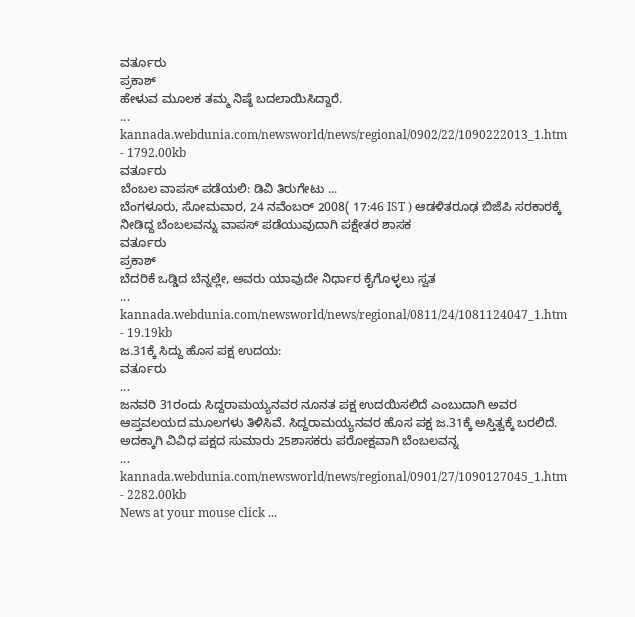ವರ್ತೂರು
ಪ್ರಕಾಶ್
ಹೇಳುವ ಮೂಲಕ ತಮ್ಮ ನಿಷ್ಠೆ ಬದಲಾಯಿಸಿದ್ದಾರೆ.
...
kannada.webdunia.com/newsworld/news/regional/0902/22/1090222013_1.htm - 1792.00kb
ವರ್ತೂರು
ಬೆಂಬಲ ವಾಪಸ್ ಪಡೆಯಲಿ: ಡಿವಿ ತಿರುಗೇಟು ...
ಬೆಂಗಳೂರು, ಸೋಮವಾರ, 24 ನವೆಂಬರ್ 2008( 17:46 IST ) ಆಡಳಿತರೂಢ ಬಿಜೆಪಿ ಸರಕಾರಕ್ಕೆ ನೀಡಿದ್ದ ಬೆಂಬಲವನ್ನು ವಾಪಸ್ ಪಡೆಯುವುದಾಗಿ ಪಕ್ಷೇತರ ಶಾಸಕ
ವರ್ತೂರು
ಪ್ರಕಾಶ್
ಬೆದರಿಕೆ ಒಡ್ಡಿದ ಬೆನ್ನಲ್ಲೇ, ಅವರು ಯಾವುದೇ ನಿರ್ಧಾರ ಕೈಗೊಳ್ಳಲು ಸ್ವತ
...
kannada.webdunia.com/newsworld/news/regional/0811/24/1081124047_1.htm - 19.19kb
ಜ.31ಕ್ಕೆ ಸಿದ್ದು ಹೊಸ ಪಕ್ಷ ಉದಯ:
ವರ್ತೂರು
...
ಜನವರಿ 31ರಂದು ಸಿದ್ದರಾಮಯ್ಯನವರ ನೂನತ ಪಕ್ಷ ಉದಯಿಸಲಿದೆ ಎಂಬುದಾಗಿ ಅವರ ಆಪ್ತವಲಯದ ಮೂಲಗಳು ತಿಳಿಸಿವೆ. ಸಿದ್ದರಾಮಯ್ಯನವರ ಹೊಸ ಪಕ್ಷ ಜ.31ಕ್ಕೆ ಅಸ್ತಿತ್ವಕ್ಕೆ ಬರಲಿದೆ. ಅದಕ್ಕಾಗಿ ವಿವಿಧ ಪಕ್ಷದ ಸುಮಾರು 25ಶಾಸಕರು ಪರೋಕ್ಷವಾಗಿ ಬೆಂಬಲವನ್ನ
...
kannada.webdunia.com/newsworld/news/regional/0901/27/1090127045_1.htm - 2282.00kb
News at your mouse click ...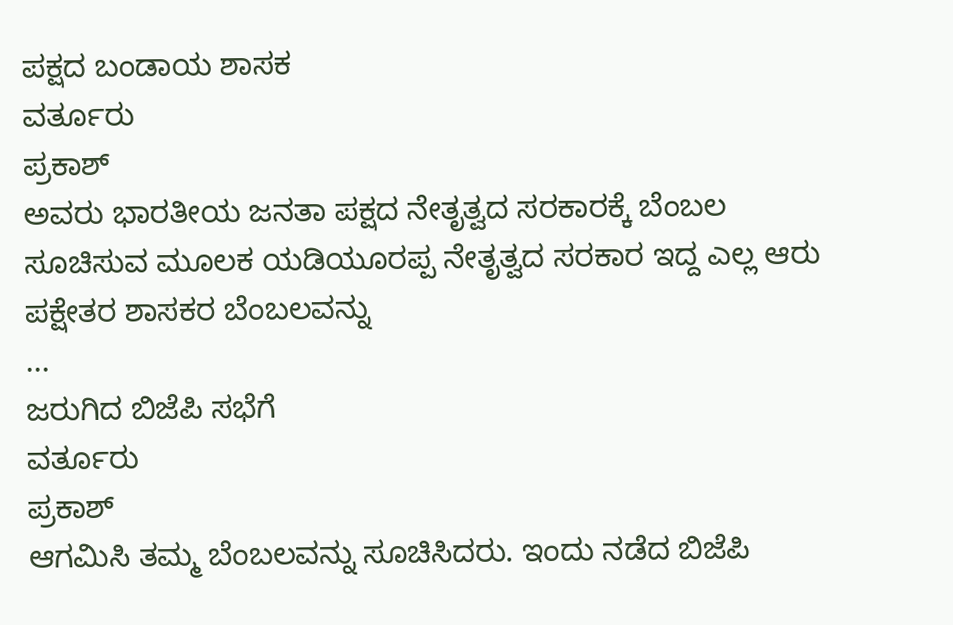ಪಕ್ಷದ ಬಂಡಾಯ ಶಾಸಕ
ವರ್ತೂರು
ಪ್ರಕಾಶ್
ಅವರು ಭಾರತೀಯ ಜನತಾ ಪಕ್ಷದ ನೇತೃತ್ವದ ಸರಕಾರಕ್ಕೆ ಬೆಂಬಲ ಸೂಚಿಸುವ ಮೂಲಕ ಯಡಿಯೂರಪ್ಪ ನೇತೃತ್ವದ ಸರಕಾರ ಇದ್ದ ಎಲ್ಲ ಆರು ಪಕ್ಷೇತರ ಶಾಸಕರ ಬೆಂಬಲವನ್ನು
...
ಜರುಗಿದ ಬಿಜೆಪಿ ಸಭೆಗೆ
ವರ್ತೂರು
ಪ್ರಕಾಶ್
ಆಗಮಿಸಿ ತಮ್ಮ ಬೆಂಬಲವನ್ನು ಸೂಚಿಸಿದರು. ಇಂದು ನಡೆದ ಬಿಜೆಪಿ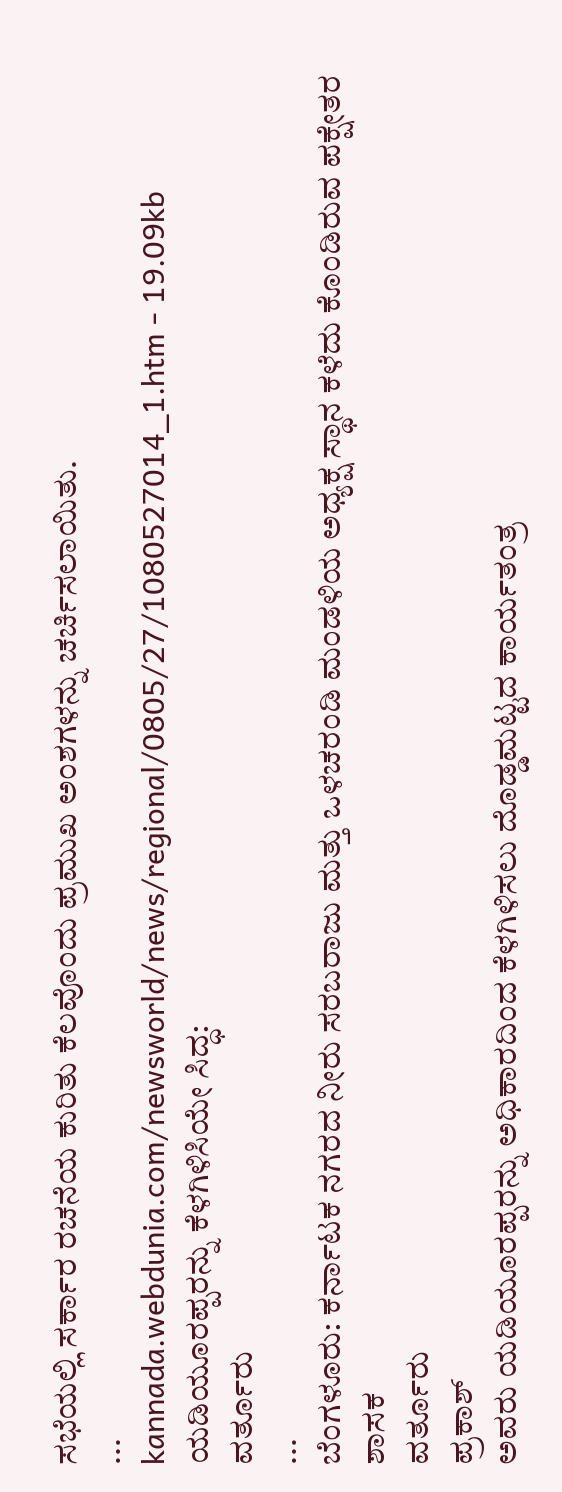ಸಭೆಯಲ್ಲಿ ಸರ್ಕಾರ ರಚನೆಯ ಕುರಿತು ಕೆಲವೊಂದು ಪ್ರಮುಖ ಅಂಶಗಳನ್ನು ಚರ್ಚಿಸಲಾಯಿತು.
...
kannada.webdunia.com/newsworld/news/regional/0805/27/1080527014_1.htm - 19.09kb
ಯಡಿಯೂರಪ್ಪರನ್ನು ಕೆಳಗಿಳಿಸಿಯೇ ಸಿದ್ಧ:
ವರ್ತೂರು
...
ಬೆಂಗಳೂರು: ಕರ್ನಾಟಕ ನಗರದ ನೀರು ಸರಬರಾಜು ಮತ್ತು ಒಳಚರಂಡಿ ಮಂಡಳಿಯ ಅಧ್ಯಕ್ಷ ಸ್ಥಾನ ಕಳೆದು ಕೊಂಡಿರುವ ಪಕ್ಷೇತರ ಶಾಸಕ
ವರ್ತೂರು
ಪ್ರಕಾಶ್
ಅವರು ಯಡಿಯೂರಪ್ಪರನ್ನು ಅಧಿಕಾರದಿಂದ ಕೆಳಗಿಳಿಸಲು ದೊಡ್ಡಮಟ್ಟದ ಕಾರ್ಯತಂತ್ರ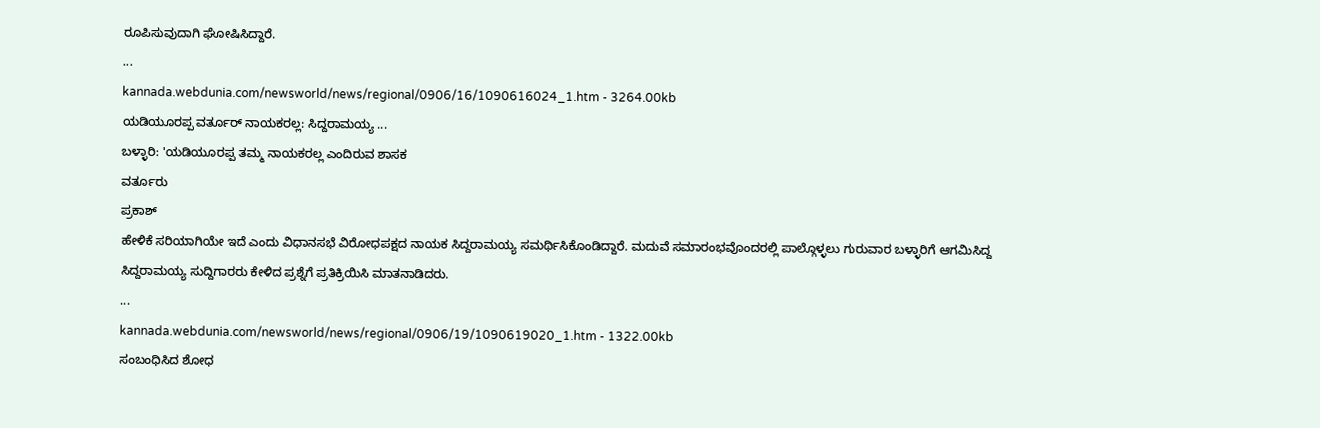ರೂಪಿಸುವುದಾಗಿ ಘೋಷಿಸಿದ್ದಾರೆ.
...
kannada.webdunia.com/newsworld/news/regional/0906/16/1090616024_1.htm - 3264.00kb
ಯಡಿಯೂರಪ್ಪ ವರ್ತೂರ್ ನಾಯಕರಲ್ಲ: ಸಿದ್ದರಾಮಯ್ಯ ...
ಬಳ್ಳಾರಿ: 'ಯಡಿಯೂರಪ್ಪ ತಮ್ಮ ನಾಯಕರಲ್ಲ ಎಂದಿರುವ ಶಾಸಕ
ವರ್ತೂರು
ಪ್ರಕಾಶ್
ಹೇಳಿಕೆ ಸರಿಯಾಗಿಯೇ ಇದೆ ಎಂದು ವಿಧಾನಸಭೆ ವಿರೋಧಪಕ್ಷದ ನಾಯಕ ಸಿದ್ದರಾಮಯ್ಯ ಸಮರ್ಥಿಸಿಕೊಂಡಿದ್ದಾರೆ. ಮದುವೆ ಸಮಾರಂಭವೊಂದರಲ್ಲಿ ಪಾಲ್ಗೊಳ್ಳಲು ಗುರುವಾರ ಬಳ್ಳಾರಿಗೆ ಆಗಮಿಸಿದ್ದ ಸಿದ್ದರಾಮಯ್ಯ ಸುದ್ದಿಗಾರರು ಕೇಳಿದ ಪ್ರಶ್ನೆಗೆ ಪ್ರತಿಕ್ರಿಯಿಸಿ ಮಾತನಾಡಿದರು.
...
kannada.webdunia.com/newsworld/news/regional/0906/19/1090619020_1.htm - 1322.00kb
ಸಂಬಂಧಿಸಿದ ಶೋಧ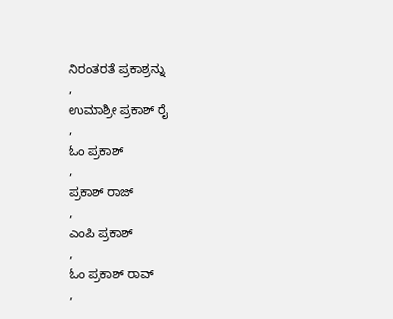ನಿರಂತರತೆ ಪ್ರಕಾಶ್ರನ್ನು
,
ಉಮಾಶ್ರೀ ಪ್ರಕಾಶ್ ರೈ
,
ಓಂ ಪ್ರಕಾಶ್
,
ಪ್ರಕಾಶ್ ರಾಜ್
,
ಎಂಪಿ ಪ್ರಕಾಶ್
,
ಓಂ ಪ್ರಕಾಶ್ ರಾವ್
,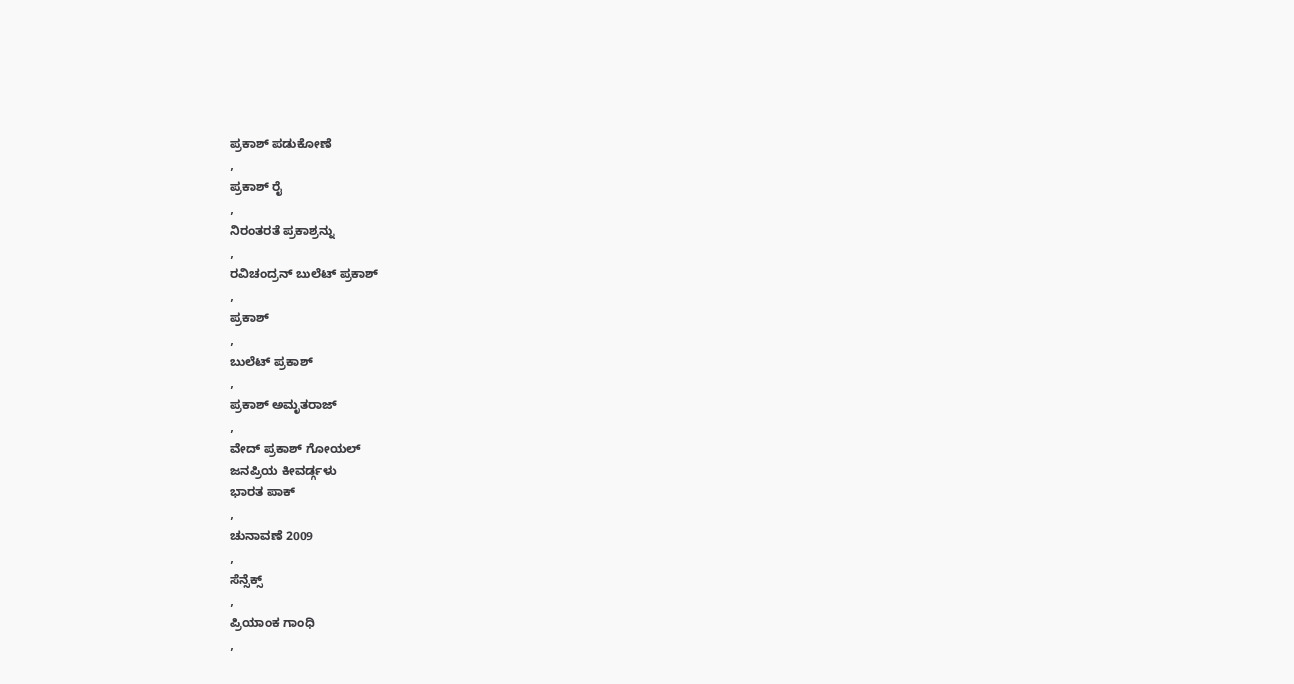ಪ್ರಕಾಶ್ ಪಡುಕೋಣೆ
,
ಪ್ರಕಾಶ್ ರೈ
,
ನಿರಂತರತೆ ಪ್ರಕಾಶ್ರನ್ನು
,
ರವಿಚಂದ್ರನ್ ಬುಲೆಟ್ ಪ್ರಕಾಶ್
,
ಪ್ರಕಾಶ್
,
ಬುಲೆಟ್ ಪ್ರಕಾಶ್
,
ಪ್ರಕಾಶ್ ಅಮೃತರಾಜ್
,
ವೇದ್ ಪ್ರಕಾಶ್ ಗೋಯಲ್
ಜನಪ್ರಿಯ ಕೀವರ್ಡ್ಗಳು
ಭಾರತ ಪಾಕ್
,
ಚುನಾವಣೆ 2009
,
ಸೆನ್ಸೆಕ್ಸ್
,
ಪ್ರಿಯಾಂಕ ಗಾಂಧಿ
,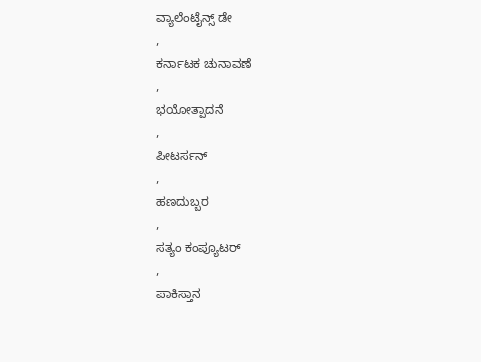ವ್ಯಾಲೆಂಟೈನ್ಸ್ ಡೇ
,
ಕರ್ನಾಟಕ ಚುನಾವಣೆ
,
ಭಯೋತ್ಪಾದನೆ
,
ಪೀಟರ್ಸನ್
,
ಹಣದುಬ್ಬರ
,
ಸತ್ಯಂ ಕಂಪ್ಯೂಟರ್
,
ಪಾಕಿಸ್ತಾನ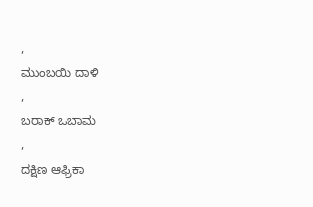,
ಮುಂಬಯಿ ದಾಳಿ
,
ಬರಾಕ್ ಒಬಾಮ
,
ದಕ್ಷಿಣ ಆಫ್ರಿಕಾ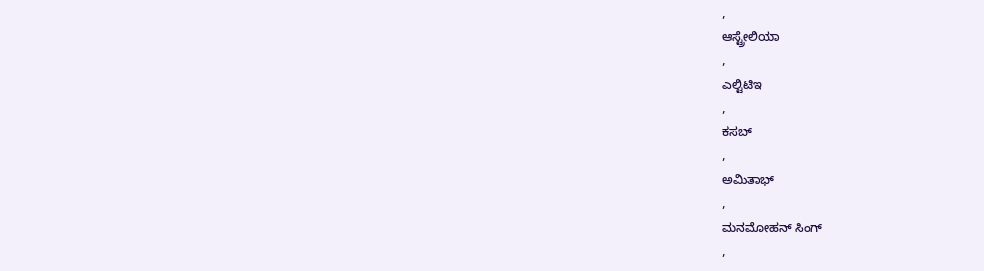,
ಆಸ್ಟ್ರೇಲಿಯಾ
,
ಎಲ್ಟಿಟಿಇ
,
ಕಸಬ್
,
ಅಮಿತಾಭ್
,
ಮನಮೋಹನ್ ಸಿಂಗ್
,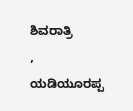ಶಿವರಾತ್ರಿ
,
ಯಡಿಯೂರಪ್ಪ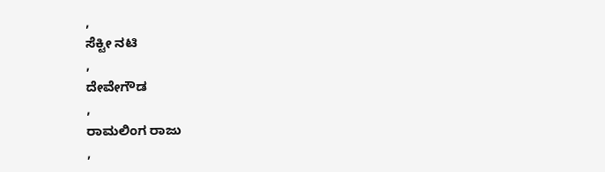,
ಸೆಕ್ಟೀ ನಟಿ
,
ದೇವೇಗೌಡ
,
ರಾಮಲಿಂಗ ರಾಜು
,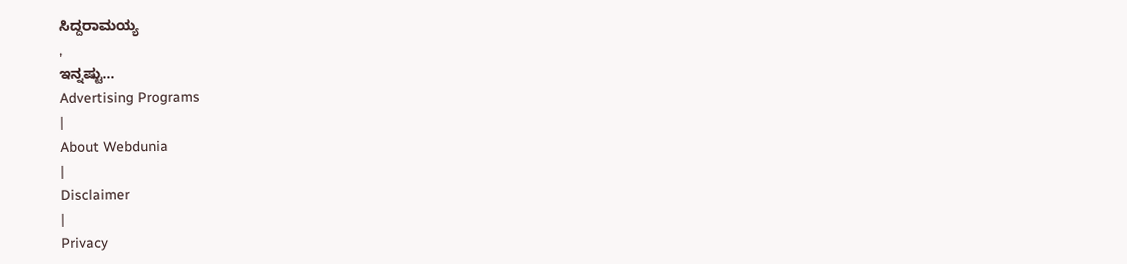ಸಿದ್ದರಾಮಯ್ಯ
,
ಇನ್ನಷ್ಟು...
Advertising Programs
|
About Webdunia
|
Disclaimer
|
Privacy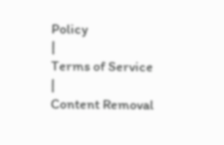Policy
|
Terms of Service
|
Content Removal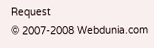Request
© 2007-2008 Webdunia.com